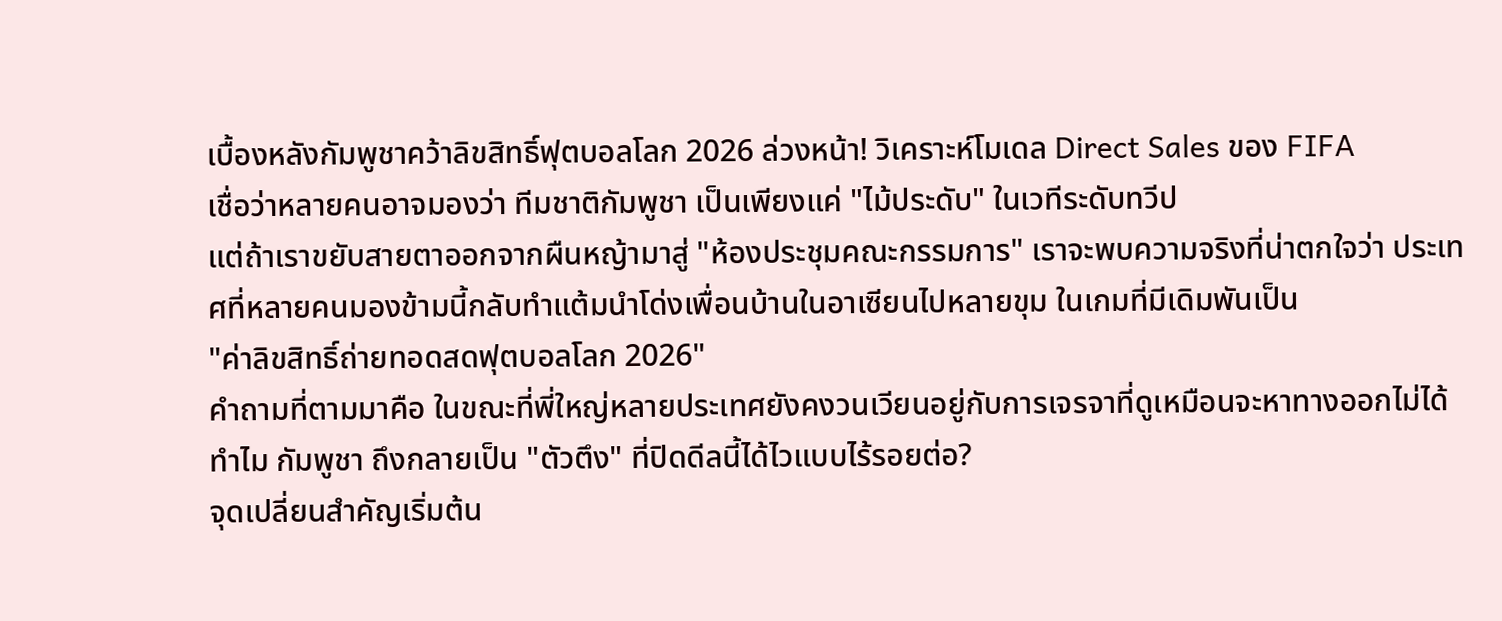เบื้องหลังกัมพูชาคว้าลิขสิทธิ์ฟุตบอลโลก 2026 ล่วงหน้า! วิเคราะห์โมเดล Direct Sales ของ FIFA
เชื่อว่าหลายคนอาจมองว่า ทีมชาติกัมพูชา เป็นเพียงแค่ "ไม้ประดับ" ในเวทีระดับทวีป
แต่ถ้าเราขยับสายตาออกจากผืนหญ้ามาสู่ "ห้องประชุมคณะกรรมการ" เราจะพบความจริงที่น่าตกใจว่า ประเทศที่หลายคนมองข้ามนี้กลับทำแต้มนำโด่งเพื่อนบ้านในอาเซียนไปหลายขุม ในเกมที่มีเดิมพันเป็น
"ค่าลิขสิทธิ์ถ่ายทอดสดฟุตบอลโลก 2026"
คำถามที่ตามมาคือ ในขณะที่พี่ใหญ่หลายประเทศยังคงวนเวียนอยู่กับการเจรจาที่ดูเหมือนจะหาทางออกไม่ได้
ทำไม กัมพูชา ถึงกลายเป็น "ตัวตึง" ที่ปิดดีลนี้ได้ไวแบบไร้รอยต่อ?
จุดเปลี่ยนสำคัญเริ่มต้น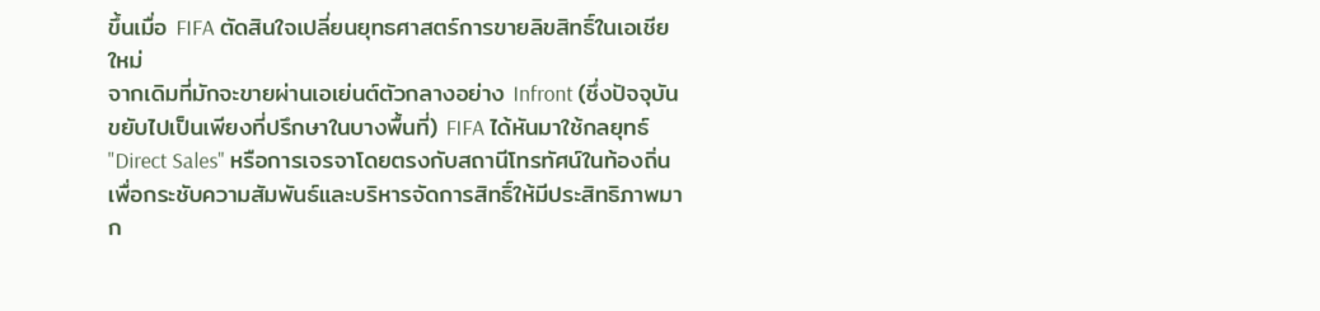ขึ้นเมื่อ FIFA ตัดสินใจเปลี่ยนยุทธศาสตร์การขายลิขสิทธิ์ในเอเชียใหม่
จากเดิมที่มักจะขายผ่านเอเย่นต์ตัวกลางอย่าง Infront (ซึ่งปัจจุบันขยับไปเป็นเพียงที่ปรึกษาในบางพื้นที่) FIFA ได้หันมาใช้กลยุทธ์ "Direct Sales" หรือการเจรจาโดยตรงกับสถานีโทรทัศน์ในท้องถิ่นเพื่อกระชับความสัมพันธ์และบริหารจัดการสิทธิ์ให้มีประสิทธิภาพมาก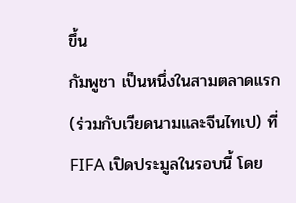ขึ้น
กัมพูชา เป็นหนึ่งในสามตลาดแรก (ร่วมกับเวียดนามและจีนไทเป) ที่ FIFA เปิดประมูลในรอบนี้ โดย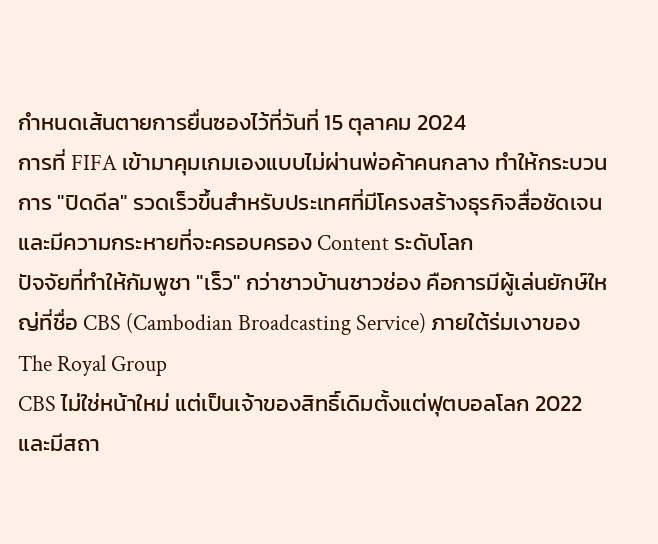กำหนดเส้นตายการยื่นซองไว้ที่วันที่ 15 ตุลาคม 2024
การที่ FIFA เข้ามาคุมเกมเองแบบไม่ผ่านพ่อค้าคนกลาง ทำให้กระบวนการ "ปิดดีล" รวดเร็วขึ้นสำหรับประเทศที่มีโครงสร้างธุรกิจสื่อชัดเจนและมีความกระหายที่จะครอบครอง Content ระดับโลก
ปัจจัยที่ทำให้กัมพูชา "เร็ว" กว่าชาวบ้านชาวช่อง คือการมีผู้เล่นยักษ์ใหญ่ที่ชื่อ CBS (Cambodian Broadcasting Service) ภายใต้ร่มเงาของ The Royal Group
CBS ไม่ใช่หน้าใหม่ แต่เป็นเจ้าของสิทธิ์เดิมตั้งแต่ฟุตบอลโลก 2022 และมีสถา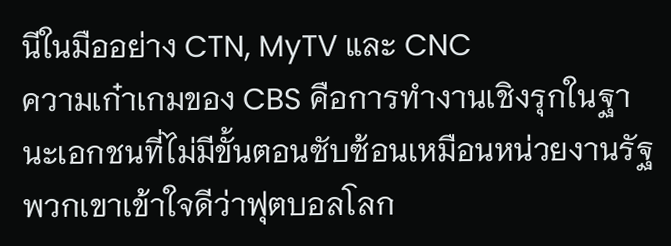นีในมืออย่าง CTN, MyTV และ CNC
ความเก๋าเกมของ CBS คือการทำงานเชิงรุกในฐานะเอกชนที่ไม่มีขั้นตอนซับซ้อนเหมือนหน่วยงานรัฐ
พวกเขาเข้าใจดีว่าฟุตบอลโลก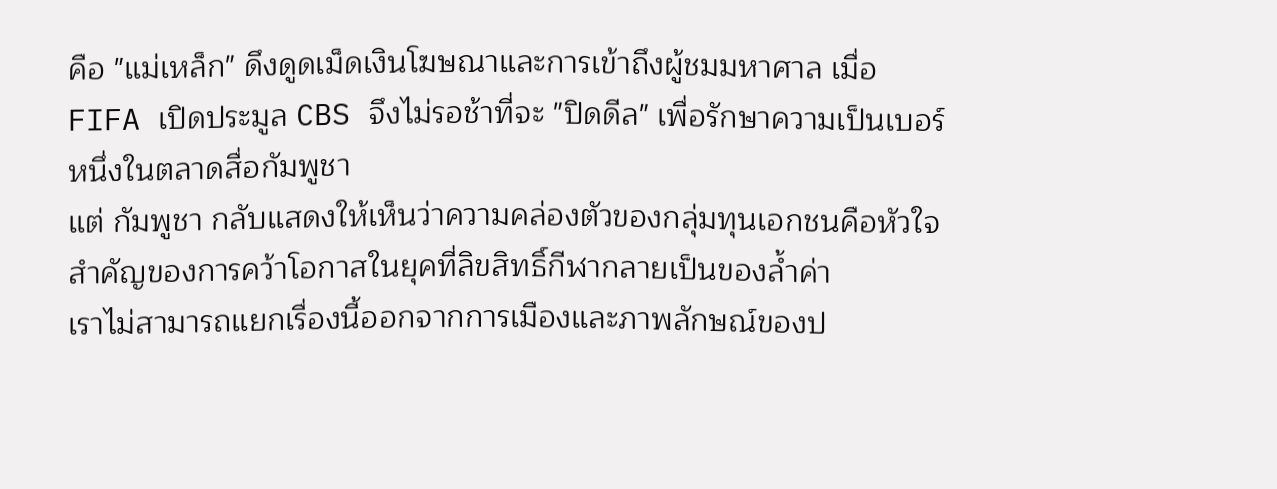คือ "แม่เหล็ก" ดึงดูดเม็ดเงินโฆษณาและการเข้าถึงผู้ชมมหาศาล เมื่อ FIFA เปิดประมูล CBS จึงไม่รอช้าที่จะ "ปิดดีล" เพื่อรักษาความเป็นเบอร์หนึ่งในตลาดสื่อกัมพูชา
แต่ กัมพูชา กลับแสดงให้เห็นว่าความคล่องตัวของกลุ่มทุนเอกชนคือหัวใจสำคัญของการคว้าโอกาสในยุคที่ลิขสิทธิ์กีฬากลายเป็นของล้ำค่า
เราไม่สามารถแยกเรื่องนี้ออกจากการเมืองและภาพลักษณ์ของป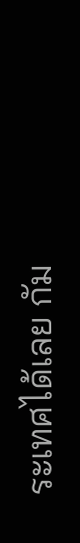ระเทศได้เลย กัม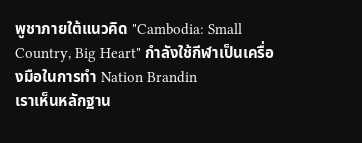พูชาภายใต้แนวคิด "Cambodia: Small Country, Big Heart" กำลังใช้กีฬาเป็นเครื่องมือในการทำ Nation Brandin
เราเห็นหลักฐาน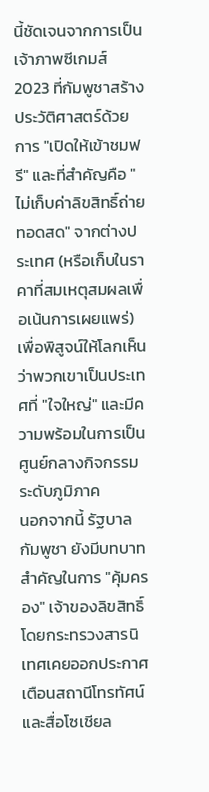นี้ชัดเจนจากการเป็นเจ้าภาพซีเกมส์ 2023 ที่กัมพูชาสร้างประวัติศาสตร์ด้วยการ "เปิดให้เข้าชมฟรี" และที่สำคัญคือ "ไม่เก็บค่าลิขสิทธิ์ถ่ายทอดสด" จากต่างประเทศ (หรือเก็บในราคาที่สมเหตุสมผลเพื่อเน้นการเผยแพร่)
เพื่อพิสูจน์ให้โลกเห็นว่าพวกเขาเป็นประเทศที่ "ใจใหญ่" และมีความพร้อมในการเป็นศูนย์กลางกิจกรรมระดับภูมิภาค
นอกจากนี้ รัฐบาลกัมพูชา ยังมีบทบาทสำคัญในการ "คุ้มครอง" เจ้าของลิขสิทธิ์ โดยกระทรวงสารนิเทศเคยออกประกาศเตือนสถานีโทรทัศน์และสื่อโซเชียล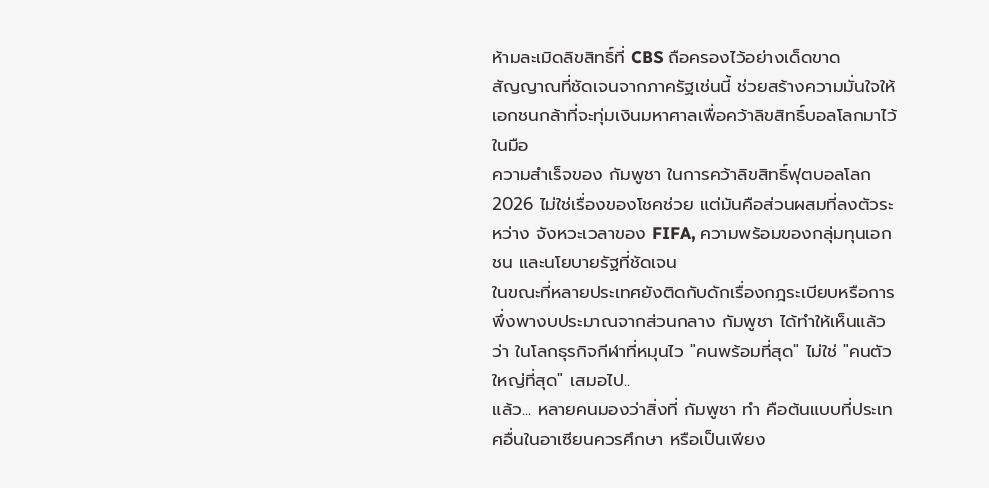ห้ามละเมิดลิขสิทธิ์ที่ CBS ถือครองไว้อย่างเด็ดขาด
สัญญาณที่ชัดเจนจากภาครัฐเช่นนี้ ช่วยสร้างความมั่นใจให้เอกชนกล้าที่จะทุ่มเงินมหาศาลเพื่อคว้าลิขสิทธิ์บอลโลกมาไว้ในมือ
ความสำเร็จของ กัมพูชา ในการคว้าลิขสิทธิ์ฟุตบอลโลก 2026 ไม่ใช่เรื่องของโชคช่วย แต่มันคือส่วนผสมที่ลงตัวระหว่าง จังหวะเวลาของ FIFA, ความพร้อมของกลุ่มทุนเอกชน และนโยบายรัฐที่ชัดเจน
ในขณะที่หลายประเทศยังติดกับดักเรื่องกฎระเบียบหรือการพึ่งพางบประมาณจากส่วนกลาง กัมพูชา ได้ทำให้เห็นแล้วว่า ในโลกธุรกิจกีฬาที่หมุนไว "คนพร้อมที่สุด" ไม่ใช่ "คนตัวใหญ่ที่สุด" เสมอไป..
แล้ว... หลายคนมองว่าสิ่งที่ กัมพูชา ทำ คือต้นแบบที่ประเทศอื่นในอาเซียนควรศึกษา หรือเป็นเพียง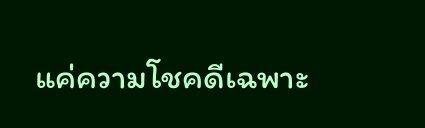แค่ความโชคดีเฉพาะ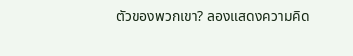ตัวของพวกเขา? ลองแสดงความคิด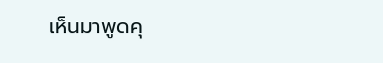เห็นมาพูดคุ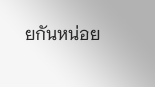ยกันหน่อย